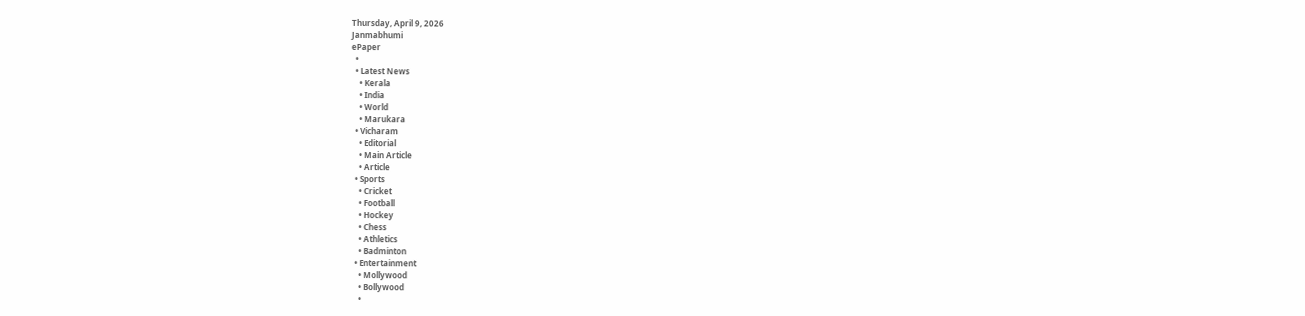Thursday, April 9, 2026
Janmabhumi
ePaper
  •
  • Latest News
    • Kerala
    • India
    • World
    • Marukara
  • Vicharam
    • Editorial
    • Main Article
    • Article
  • Sports
    • Cricket
    • Football
    • Hockey
    • Chess
    • Athletics
    • Badminton
  • Entertainment
    • Mollywood
    • Bollywood
    •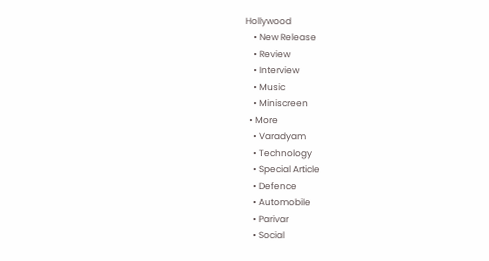Hollywood
    • New Release
    • Review
    • Interview
    • Music
    • Miniscreen
  • More
    • Varadyam
    • Technology
    • Special Article
    • Defence
    • Automobile
    • Parivar
    • Social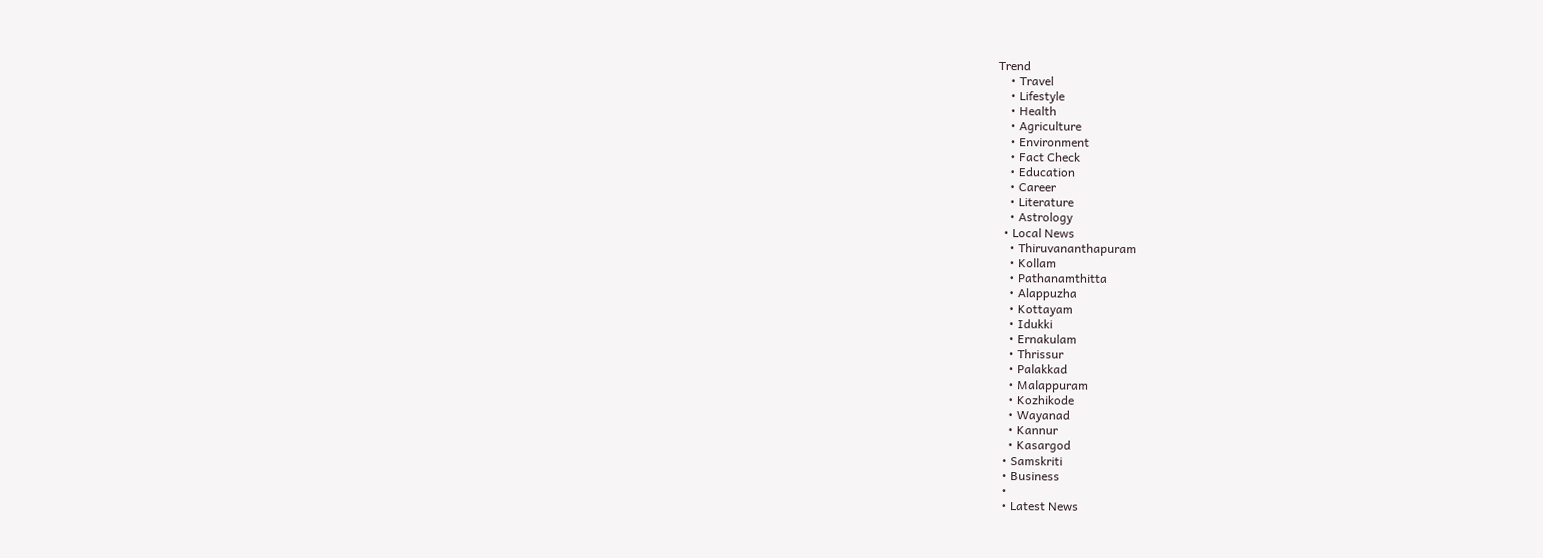Trend
    • Travel
    • Lifestyle
    • Health
    • Agriculture
    • Environment
    • Fact Check
    • Education
    • Career
    • Literature
    • Astrology
  • Local News
    • Thiruvananthapuram
    • Kollam
    • Pathanamthitta
    • Alappuzha
    • Kottayam
    • Idukki
    • Ernakulam
    • Thrissur
    • Palakkad
    • Malappuram
    • Kozhikode
    • Wayanad
    • Kannur
    • Kasargod
  • Samskriti
  • Business
  •
  • Latest News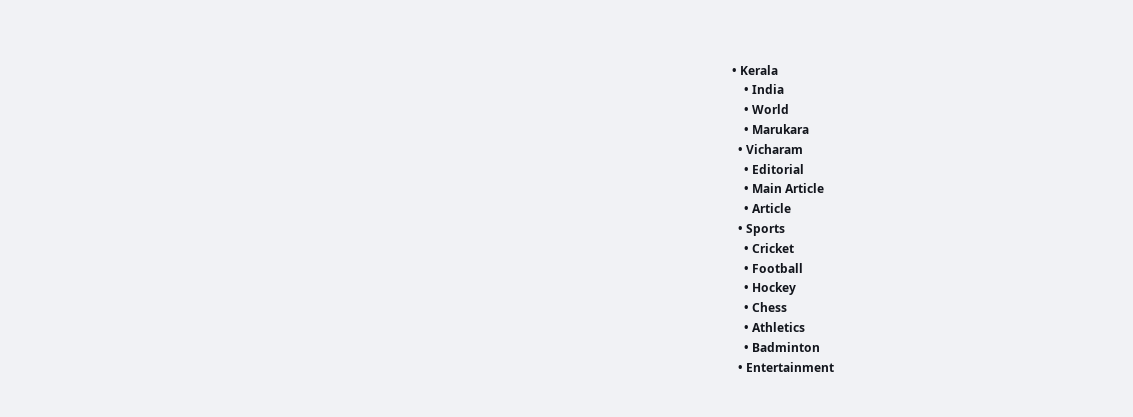• Kerala
    • India
    • World
    • Marukara
  • Vicharam
    • Editorial
    • Main Article
    • Article
  • Sports
    • Cricket
    • Football
    • Hockey
    • Chess
    • Athletics
    • Badminton
  • Entertainment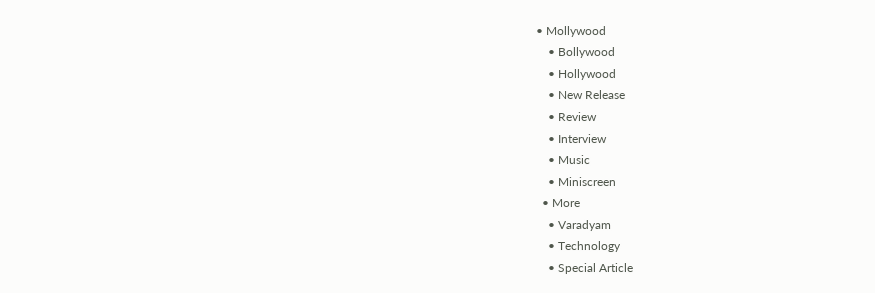• Mollywood
    • Bollywood
    • Hollywood
    • New Release
    • Review
    • Interview
    • Music
    • Miniscreen
  • More
    • Varadyam
    • Technology
    • Special Article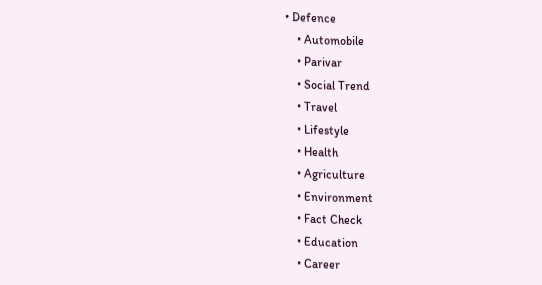• Defence
    • Automobile
    • Parivar
    • Social Trend
    • Travel
    • Lifestyle
    • Health
    • Agriculture
    • Environment
    • Fact Check
    • Education
    • Career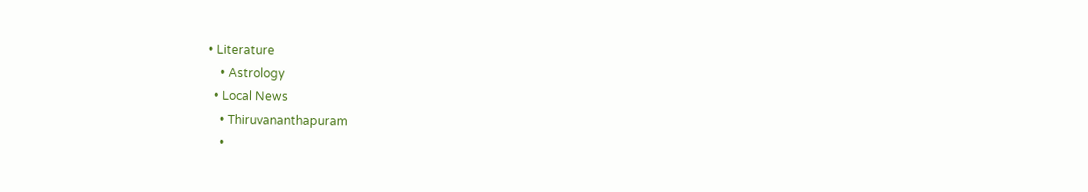• Literature
    • Astrology
  • Local News
    • Thiruvananthapuram
    •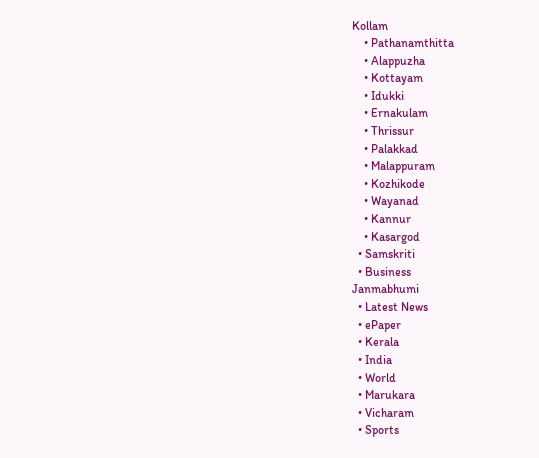Kollam
    • Pathanamthitta
    • Alappuzha
    • Kottayam
    • Idukki
    • Ernakulam
    • Thrissur
    • Palakkad
    • Malappuram
    • Kozhikode
    • Wayanad
    • Kannur
    • Kasargod
  • Samskriti
  • Business
Janmabhumi
  • Latest News
  • ePaper
  • Kerala
  • India
  • World
  • Marukara
  • Vicharam
  • Sports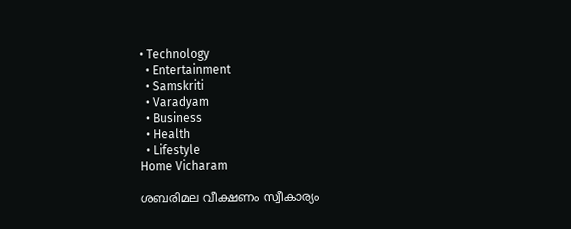• Technology
  • Entertainment
  • Samskriti
  • Varadyam
  • Business
  • Health
  • Lifestyle
Home Vicharam

ശബരിമല വീക്ഷണം സ്വീകാര്യം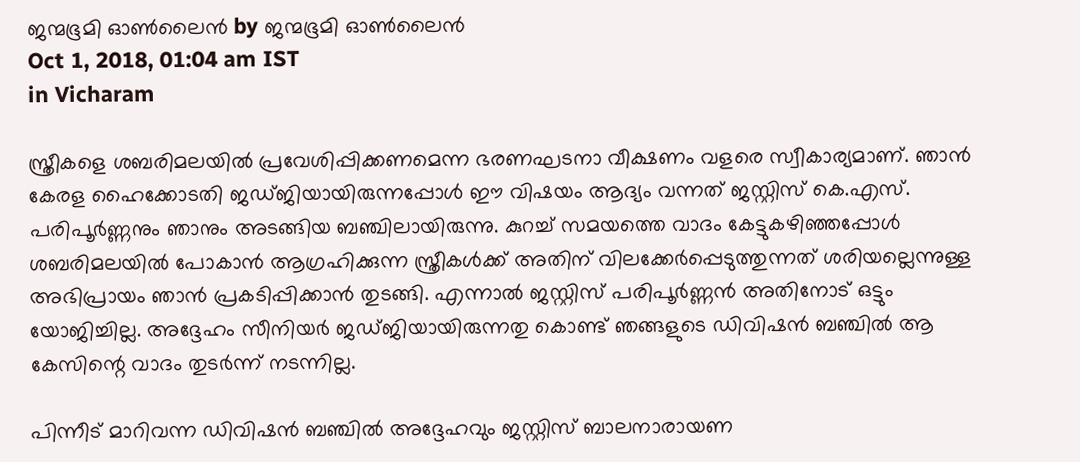ജന്മഭൂമി ഓണ്‍ലൈന്‍ by ജന്മഭൂമി ഓണ്‍ലൈന്‍
Oct 1, 2018, 01:04 am IST
in Vicharam

സ്ത്രീകളെ ശബരിമലയില്‍ പ്രവേശിപ്പിക്കണമെന്ന ഭരണഘടനാ വീക്ഷണം വളരെ സ്വീകാര്യമാണ്. ഞാന്‍ കേരള ഹൈക്കോടതി ജഡ്ജിയായിരുന്നപ്പോള്‍ ഈ വിഷയം ആദ്യം വന്നത് ജസ്റ്റിസ് കെ.എസ്. പരിപൂര്‍ണ്ണനും ഞാനും അടങ്ങിയ ബഞ്ചിലായിരുന്നു. കുറച്ച് സമയത്തെ വാദം കേട്ടുകഴിഞ്ഞപ്പോള്‍ ശബരിമലയില്‍ പോകാന്‍ ആഗ്രഹിക്കുന്ന സ്ത്രീകള്‍ക്ക് അതിന് വിലക്കേര്‍പ്പെടുത്തുന്നത് ശരിയല്ലെന്നുള്ള അഭിപ്രായം ഞാന്‍ പ്രകടിപ്പിക്കാന്‍ തുടങ്ങി. എന്നാല്‍ ജസ്റ്റിസ് പരിപൂര്‍ണ്ണന്‍ അതിനോട് ഒട്ടും യോജിച്ചില്ല. അദ്ദേഹം സീനിയര്‍ ജഡ്ജിയായിരുന്നതു കൊണ്ട് ഞങ്ങളുടെ ഡിവിഷന്‍ ബഞ്ചില്‍ ആ കേസിന്റെ വാദം തുടര്‍ന്ന് നടന്നില്ല.

പിന്നീട് മാറിവന്ന ഡിവിഷന്‍ ബഞ്ചില്‍ അദ്ദേഹവും ജസ്റ്റിസ് ബാലനാരായണ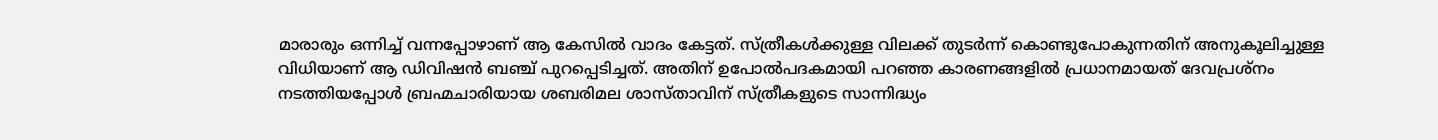മാരാരും ഒന്നിച്ച് വന്നപ്പോഴാണ് ആ കേസില്‍ വാദം കേട്ടത്. സ്ത്രീകള്‍ക്കുള്ള വിലക്ക് തുടര്‍ന്ന് കൊണ്ടുപോകുന്നതിന് അനുകൂലിച്ചുള്ള വിധിയാണ് ആ ഡിവിഷന്‍ ബഞ്ച് പുറപ്പെടിച്ചത്. അതിന് ഉപോല്‍പദകമായി പറഞ്ഞ കാരണങ്ങളില്‍ പ്രധാനമായത് ദേവപ്രശ്‌നം നടത്തിയപ്പോള്‍ ബ്രഹ്മചാരിയായ ശബരിമല ശാസ്താവിന് സ്ത്രീകളുടെ സാന്നിദ്ധ്യം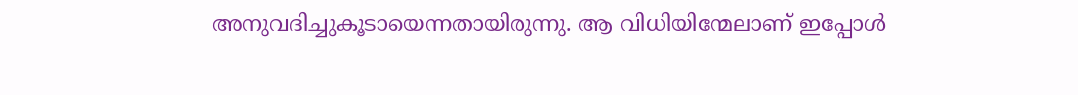അനുവദിച്ചുകൂടായെന്നതായിരുന്നു. ആ വിധിയിന്മേലാണ് ഇപ്പോള്‍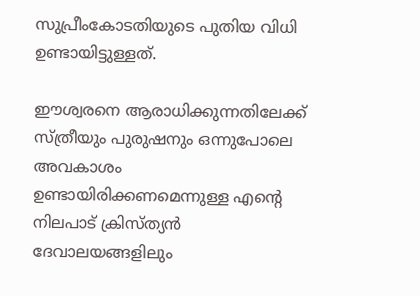സുപ്രീംകോടതിയുടെ പുതിയ വിധി ഉണ്ടായിട്ടുള്ളത്.

ഈശ്വരനെ ആരാധിക്കുന്നതിലേക്ക് സ്ത്രീയും പുരുഷനും ഒന്നുപോലെ അവകാശം ഉണ്ടായിരിക്കണമെന്നുള്ള എന്റെ നിലപാട് ക്രിസ്ത്യന്‍ ദേവാലയങ്ങളിലും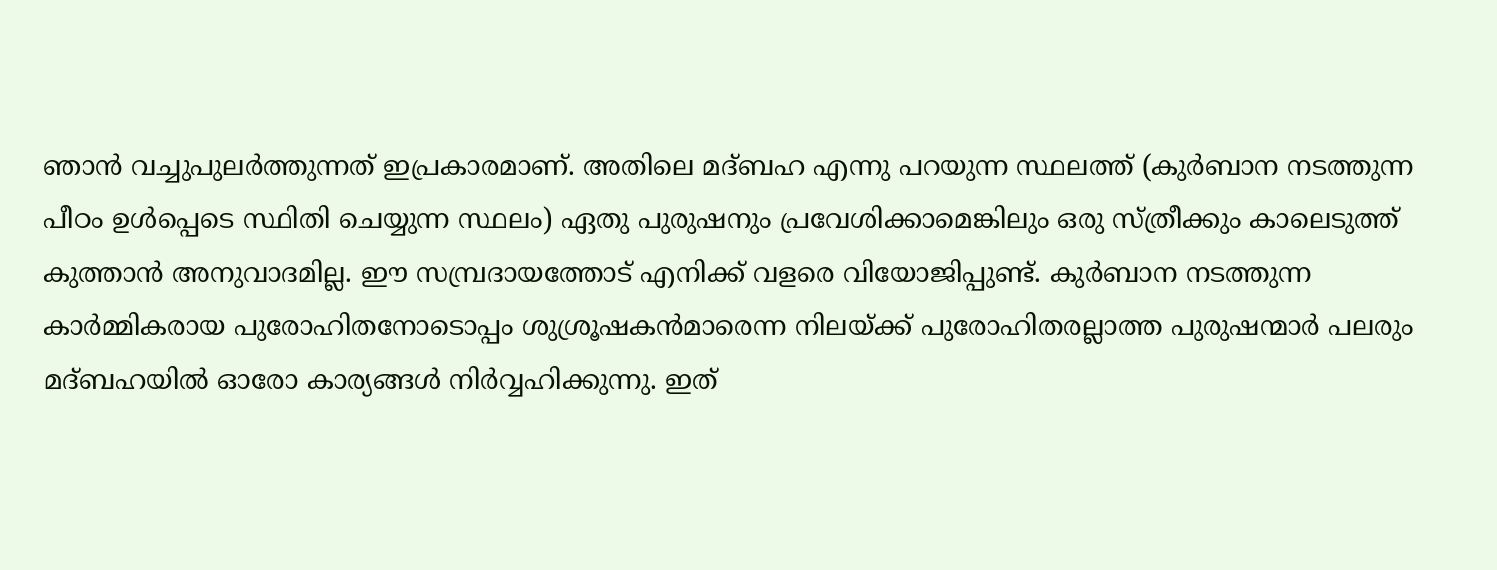ഞാന്‍ വച്ചുപുലര്‍ത്തുന്നത് ഇപ്രകാരമാണ്. അതിലെ മദ്ബഹ എന്നു പറയുന്ന സ്ഥലത്ത് (കുര്‍ബാന നടത്തുന്ന പീഠം ഉള്‍പ്പെടെ സ്ഥിതി ചെയ്യുന്ന സ്ഥലം) ഏതു പുരുഷനും പ്രവേശിക്കാമെങ്കിലും ഒരു സ്ത്രീക്കും കാലെടുത്ത് കുത്താന്‍ അനുവാദമില്ല. ഈ സമ്പ്രദായത്തോട് എനിക്ക് വളരെ വിയോജിപ്പുണ്ട്. കുര്‍ബാന നടത്തുന്ന കാര്‍മ്മികരായ പുരോഹിതനോടൊപ്പം ശുശ്രൂഷകന്‍മാരെന്ന നിലയ്‌ക്ക് പുരോഹിതരല്ലാത്ത പുരുഷന്മാര്‍ പലരും മദ്ബഹയില്‍ ഓരോ കാര്യങ്ങള്‍ നിര്‍വ്വഹിക്കുന്നു. ഇത്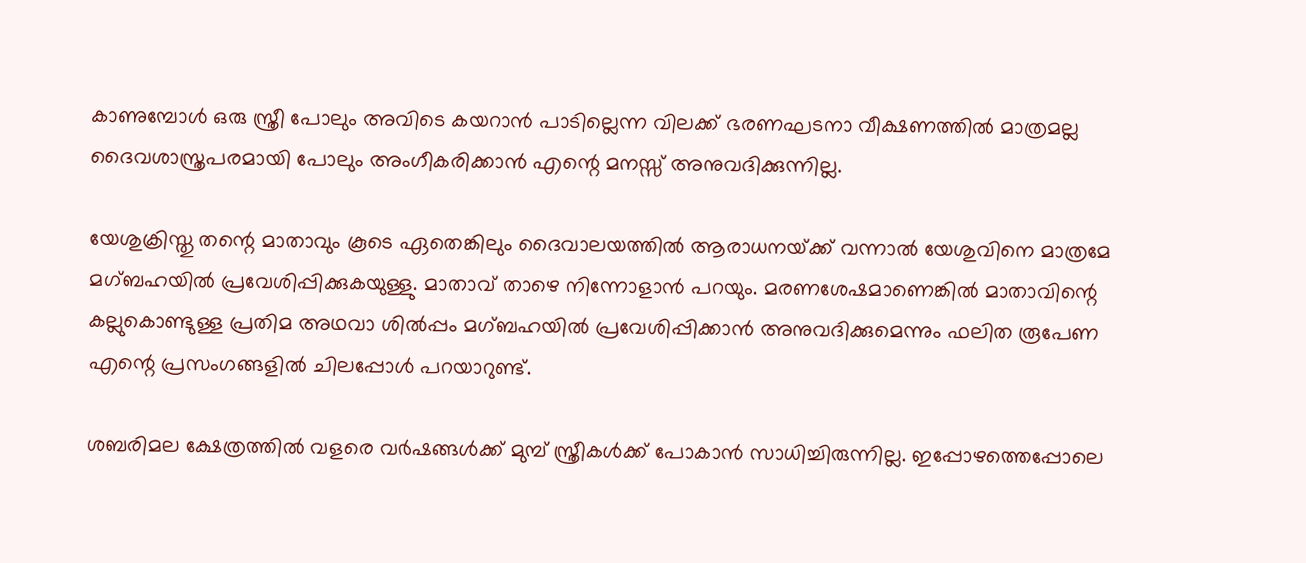കാണുമ്പോള്‍ ഒരു സ്ത്രീ പോലും അവിടെ കയറാന്‍ പാടില്ലെന്ന വിലക്ക് ഭരണഘടനാ വീക്ഷണത്തില്‍ മാത്രമല്ല ദൈവശാസ്ത്രപരമായി പോലും അംഗീകരിക്കാന്‍ എന്റെ മനസ്സ് അനുവദിക്കുന്നില്ല.

യേശുക്രിസ്തു തന്റെ മാതാവും കൂടെ ഏതെങ്കിലും ദൈവാലയത്തില്‍ ആരാധനയ്‌ക്ക് വന്നാല്‍ യേശുവിനെ മാത്രമേ മഗ്ബഹയില്‍ പ്രവേശിപ്പിക്കുകയുള്ളു. മാതാവ് താഴെ നിന്നോളാന്‍ പറയും. മരണശേഷമാണെങ്കില്‍ മാതാവിന്റെ കല്ലുകൊണ്ടുള്ള പ്രതിമ അഥവാ ശില്‍പ്പം മഗ്ബഹയില്‍ പ്രവേശിപ്പിക്കാന്‍ അനുവദിക്കുമെന്നും ഫലിത രൂപേണ എന്റെ പ്രസംഗങ്ങളില്‍ ചിലപ്പോള്‍ പറയാറുണ്ട്.

ശബരിമല ക്ഷേത്രത്തില്‍ വളരെ വര്‍ഷങ്ങള്‍ക്ക് മുമ്പ് സ്ത്രീകള്‍ക്ക് പോകാന്‍ സാധിച്ചിരുന്നില്ല. ഇപ്പോഴത്തെപ്പോലെ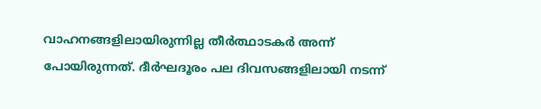വാഹനങ്ങളിലായിരുന്നില്ല തീര്‍ത്ഥാടകര്‍ അന്ന് പോയിരുന്നത്. ദീര്‍ഘദൂരം പല ദിവസങ്ങളിലായി നടന്ന്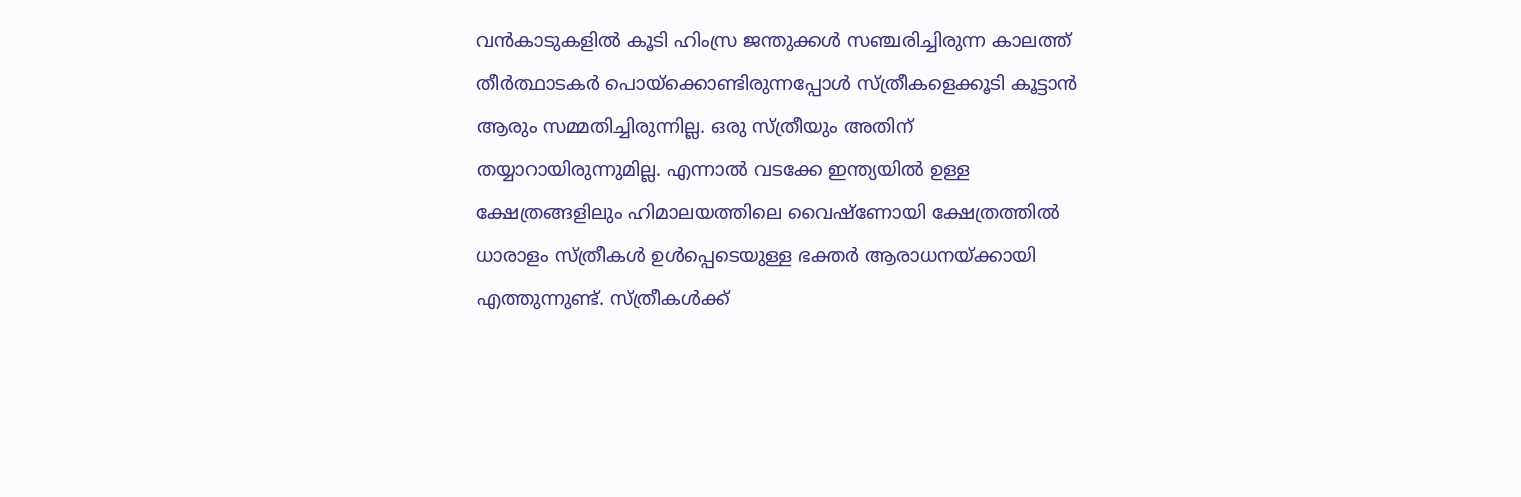വന്‍കാടുകളില്‍ കൂടി ഹിംസ്ര ജന്തുക്കള്‍ സഞ്ചരിച്ചിരുന്ന കാലത്ത് തീര്‍ത്ഥാടകര്‍ പൊയ്‌ക്കൊണ്ടിരുന്നപ്പോള്‍ സ്ത്രീകളെക്കൂടി കൂട്ടാന്‍ ആരും സമ്മതിച്ചിരുന്നില്ല. ഒരു സ്ത്രീയും അതിന് തയ്യാറായിരുന്നുമില്ല. എന്നാല്‍ വടക്കേ ഇന്ത്യയില്‍ ഉള്ള ക്ഷേത്രങ്ങളിലും ഹിമാലയത്തിലെ വൈഷ്‌ണോയി ക്ഷേത്രത്തില്‍ ധാരാളം സ്ത്രീകള്‍ ഉള്‍പ്പെടെയുള്ള ഭക്തര്‍ ആരാധനയ്‌ക്കായി എത്തുന്നുണ്ട്. സ്ത്രീകള്‍ക്ക്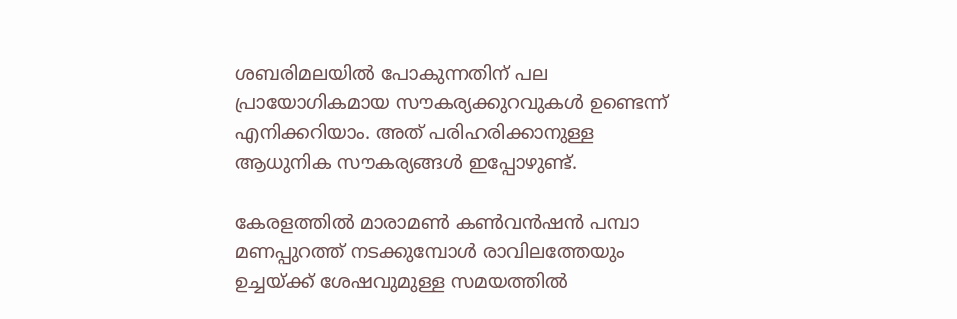ശബരിമലയില്‍ പോകുന്നതിന് പല പ്രായോഗികമായ സൗകര്യക്കുറവുകള്‍ ഉണ്ടെന്ന് എനിക്കറിയാം. അത് പരിഹരിക്കാനുള്ള ആധുനിക സൗകര്യങ്ങള്‍ ഇപ്പോഴുണ്ട്.

കേരളത്തില്‍ മാരാമണ്‍ കണ്‍വന്‍ഷന്‍ പമ്പാ മണപ്പുറത്ത് നടക്കുമ്പോള്‍ രാവിലത്തേയും ഉച്ചയ്‌ക്ക് ശേഷവുമുള്ള സമയത്തില്‍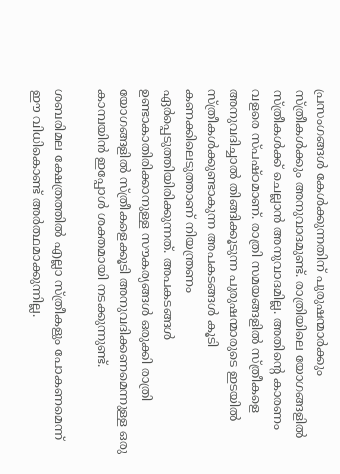പ്രസംഗങ്ങള്‍ കേള്‍ക്കുന്നതിന് പുരുഷന്മാര്‍ക്കും സ്ത്രീകള്‍ക്കും അനുവാദമുണ്ട്. രാത്രിയിലെ യോഗങ്ങളില്‍ സ്ത്രീകള്‍ക്ക് ചെല്ലാന്‍ അനുവാദമില്ല. അതിന്റെ കാരണം വളരെ സ്പഷ്ഠമാണ്. രാത്രി സമയങ്ങളില്‍ സ്ത്രീകളെ അനുവദിച്ചാല്‍ തിങ്ങിക്കൂടുന്ന പുരുഷന്മാരുടെ ഇടയില്‍ സ്ത്രീകള്‍ക്കുണ്ടാകുന്ന അപകടങ്ങള്‍ കൂടി കണക്കിലെടുത്താണ് നിയന്ത്രണം ഏര്‍പ്പെടുത്തിയിരിക്കുന്നത്. അപകടങ്ങള്‍ ഉണ്ടാകാതിരിക്കാനുള്ള സൗകര്യങ്ങള്‍ ഒരുക്കി രാത്രി യോഗങ്ങളില്‍ സ്ത്രീകളെക്കൂടി അനുവദിക്കണമെന്നുള്ള ഒരു കാമ്പയിന്‍ ഇപ്പോള്‍ ശക്തമായി നടക്കുന്നുണ്ട്.

ശബരിമല ക്ഷേത്രത്തില്‍ എല്ലാ സ്ത്രീകളും പോകണമെന്ന് ഈ വിധികൊണ്ട് അര്‍ത്ഥമാക്കുന്നില്ല.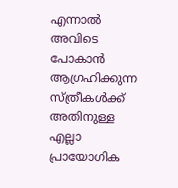എന്നാല്‍ അവിടെ പോകാന്‍ ആഗ്രഹിക്കുന്ന സ്ത്രീകള്‍ക്ക് അതിനുള്ള എല്ലാ പ്രായോഗിക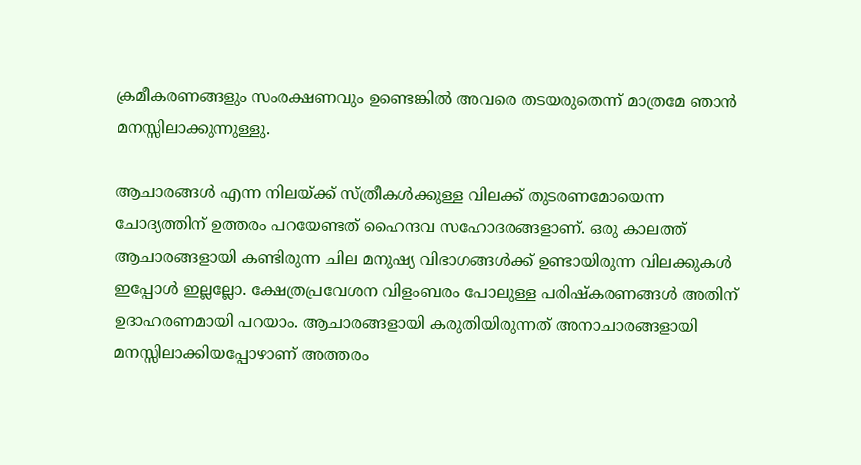ക്രമീകരണങ്ങളും സംരക്ഷണവും ഉണ്ടെങ്കില്‍ അവരെ തടയരുതെന്ന് മാത്രമേ ഞാന്‍ മനസ്സിലാക്കുന്നുള്ളു.

ആചാരങ്ങള്‍ എന്ന നിലയ്‌ക്ക് സ്ത്രീകള്‍ക്കുള്ള വിലക്ക് തുടരണമോയെന്ന ചോദ്യത്തിന് ഉത്തരം പറയേണ്ടത് ഹൈന്ദവ സഹോദരങ്ങളാണ്. ഒരു കാലത്ത് ആചാരങ്ങളായി കണ്ടിരുന്ന ചില മനുഷ്യ വിഭാഗങ്ങള്‍ക്ക് ഉണ്ടായിരുന്ന വിലക്കുകള്‍ ഇപ്പോള്‍ ഇല്ലല്ലോ. ക്ഷേത്രപ്രവേശന വിളംബരം പോലുള്ള പരിഷ്‌കരണങ്ങള്‍ അതിന് ഉദാഹരണമായി പറയാം. ആചാരങ്ങളായി കരുതിയിരുന്നത് അനാചാരങ്ങളായി മനസ്സിലാക്കിയപ്പോഴാണ് അത്തരം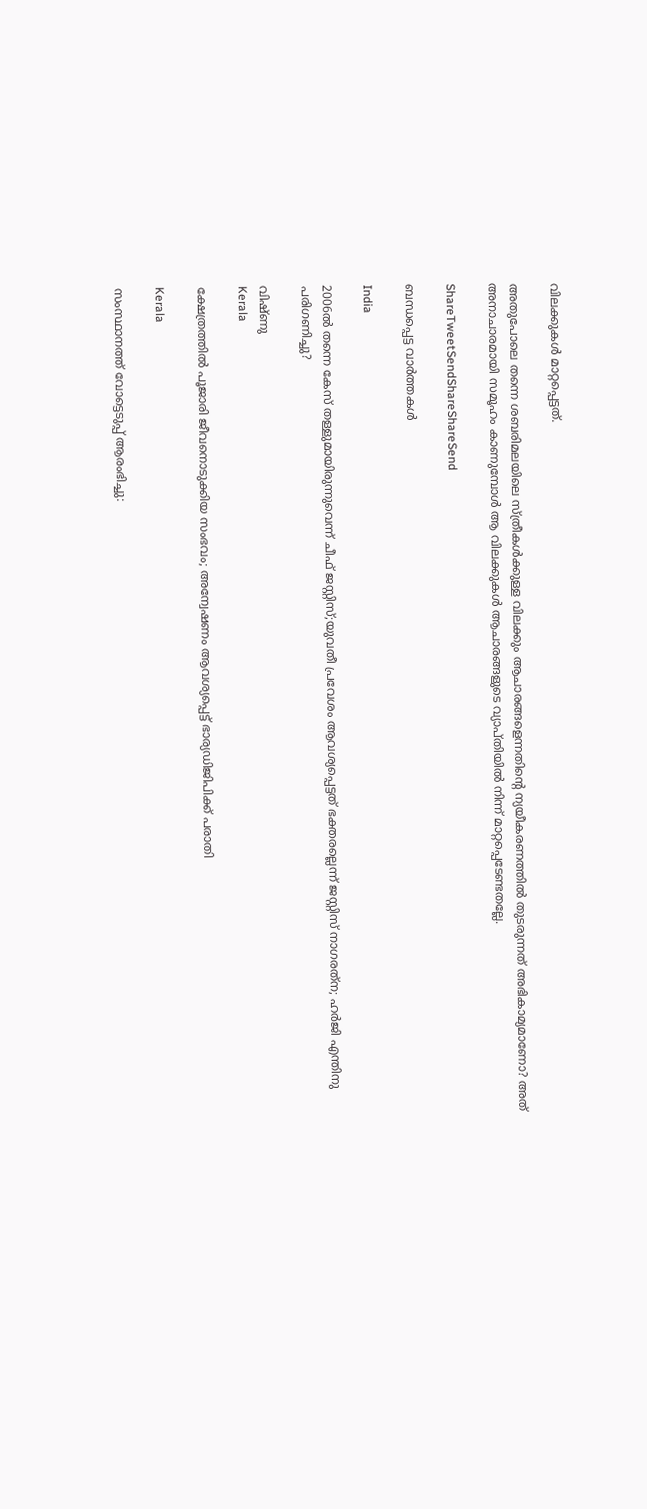വിലക്കുകള്‍ മാറ്റപ്പെട്ടത്.

അതുപോലെ തന്നെ ശബരിമലയിലെ സ്ത്രീകള്‍ക്കുള്ള വിലക്കും ആചാരങ്ങളെന്നതിന്റെ ന്യയീകരണത്തില്‍ തുടരുന്നത് അഭികാമ്യമാണോ? അത് അനാചാരമായി സമൂഹം കാണുമ്പോള്‍ ആ വിലക്കുകള്‍ ആചാരങ്ങളുടെ വ്യാപ്തിയില്‍ നിന്ന് മാറ്റപ്പെടേണ്ടതല്ലേ.

ShareTweetSendShareShareSend

ബന്ധപ്പെട്ട വാര്‍ത്തകള്‍

India

2006ല്‍ തന്നെ കേസ് തള്ളുമായിരുന്നുവെന്ന് ചീഫ് ജസ്റ്റിസ്;യുവതീ പ്രവേശം ആവശ്യപ്പെട്ടത് ഭക്തരല്ലെന്ന് ജസ്റ്റിസ് നാഗരത്‌ന; ഹര്‍ജി എന്തിനു പരിഗണിച്ചു?

വിഷ്ണു
Kerala

ക്ഷേത്രത്തില്‍ പൂജാരി ജീവനൊടുക്കിയ സംഭവം; അന്വേഷണം ആവശ്യപ്പെട്ട് ഭാര്യഡിജിപിക്ക് പരാതി

Kerala

സംസ്ഥാനത്ത് വോട്ടെടുപ്പ് ആരംഭിച്ചു: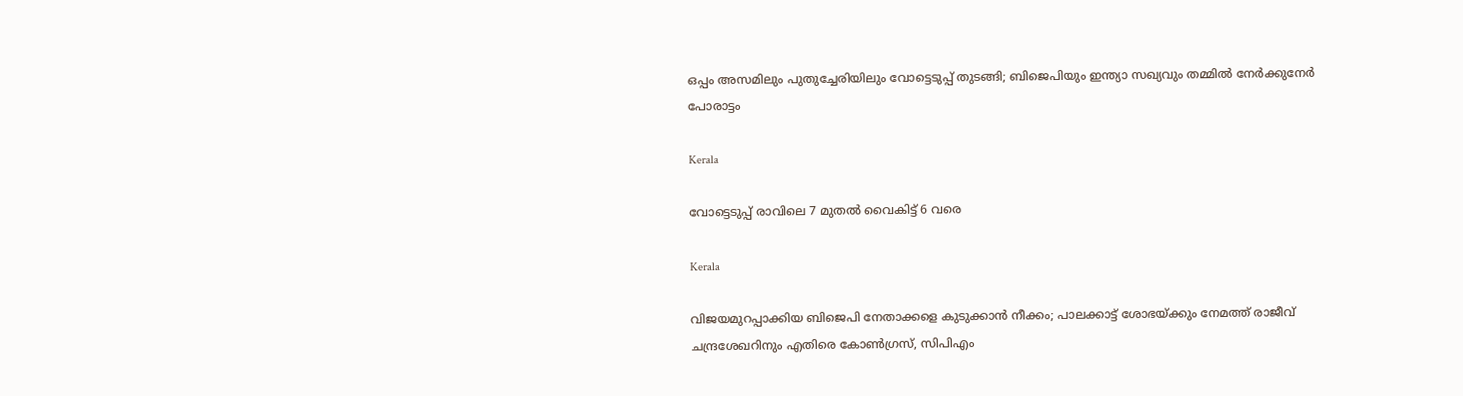ഒപ്പം അസമിലും പുതുച്ചേരിയിലും വോട്ടെടുപ്പ് തുടങ്ങി; ബിജെപിയും ഇന്ത്യാ സഖ്യവും തമ്മിൽ നേർക്കുനേർ പോരാട്ടം

Kerala

വോട്ടെടുപ്പ് രാവിലെ 7 മുതല്‍ വൈകിട്ട് 6 വരെ

Kerala

വിജയമുറപ്പാക്കിയ ബിജെപി നേതാക്കളെ കുടുക്കാന്‍ നീക്കം; പാലക്കാട്ട് ശോഭയ്‌ക്കും നേമത്ത് രാജീവ് ചന്ദ്രശേഖറിനും എതിരെ കോണ്‍ഗ്രസ്, സിപിഎം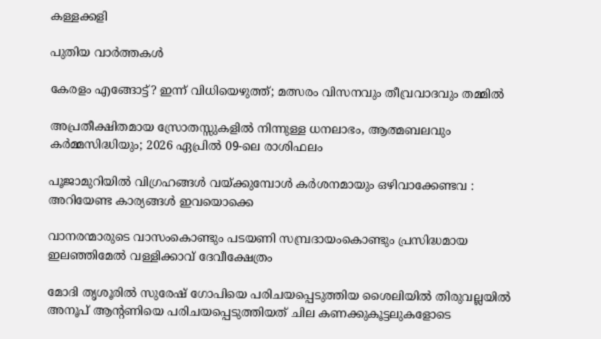കള്ളക്കളി

പുതിയ വാര്‍ത്തകള്‍

കേരളം എങ്ങോട്ട്? ഇന്ന് വിധിയെഴുത്ത്; മത്സരം വിസനവും തീവ്രവാദവും തമ്മില്‍

അപ്രതീക്ഷിതമായ സ്രോതസ്സുകളിൽ നിന്നുള്ള ധനലാഭം, ആത്മബലവും കർമ്മസിദ്ധിയും; 2026 ഏപ്രിൽ 09-ലെ രാശിഫലം

പൂജാമുറിയില്‍ വിഗ്രഹങ്ങള്‍ വയ്‌ക്കുമ്പോള്‍ കർശനമായും ഒഴിവാക്കേണ്ടവ : അറിയേണ്ട കാര്യങ്ങള്‍ ഇവയൊക്കെ

വാനരന്മാരുടെ വാസംകൊണ്ടും പടയണി സമ്പ്രദായംകൊണ്ടും പ്രസിദ്ധമായ ഇലഞ്ഞിമേൽ വള്ളിക്കാവ് ദേവീക്ഷേത്രം

മോദി തൃശൂരില്‍ സുരേഷ് ഗോപിയെ പരിചയപ്പെടുത്തിയ ശൈലിയില്‍ തിരുവല്ലയില്‍ അനൂപ് ആന്‍റണിയെ പരിചയപ്പെടുത്തിയത് ചില കണക്കുകൂട്ടലുകളോടെ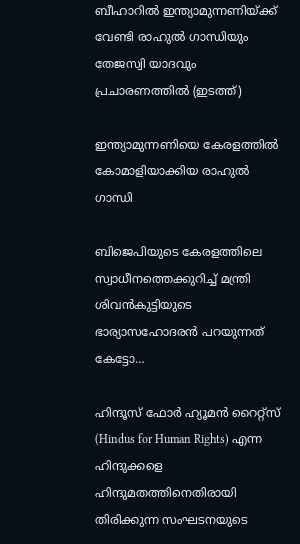ബീഹാറില്‍ ഇന്ത്യാമുന്നണിയ്ക്ക് വേണ്ടി രാഹുല്‍ ഗാന്ധിയും തേജസ്വി യാദവും പ്രചാരണത്തില്‍ (ഇടത്ത്)

ഇന്ത്യാമുന്നണിയെ കേരളത്തില്‍ കോമാളിയാക്കിയ രാഹുല്‍ ഗാന്ധി

ബിജെപിയുടെ കേരളത്തിലെ സ്വാധീനത്തെക്കുറിച്ച് മന്ത്രി ശിവന്‍കുട്ടിയുടെ ഭാര്യാസഹോദരന്‍ പറയുന്നത് കേട്ടോ…

ഹിന്ദൂസ് ഫോര്‍ ഹ്യൂമന്‍ റൈറ്റ്സ് (Hindus for Human Rights) എന്ന ഹിന്ദുക്കളെ ഹിന്ദുമതത്തിനെതിരായി തിരിക്കുന്ന സംഘടനയുടെ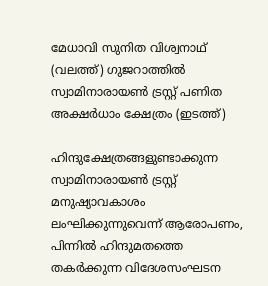മേധാവി സുനിത വിശ്വനാഥ് (വലത്ത്) ഗുജറാത്തില്‍ സ്വാമിനാരായണ്‍ ട്രസ്റ്റ് പണിത അക്ഷര്‍ധാം ക്ഷേത്രം (ഇടത്ത്)

ഹിന്ദുക്ഷേത്രങ്ങളുണ്ടാക്കുന്ന സ്വാമിനാരായണ്‍ ട്രസ്റ്റ് മനുഷ്യാവകാശം ലംഘിക്കുന്നുവെന്ന് ആരോപണം, പിന്നില്‍ ഹിന്ദുമതത്തെ തകര്‍ക്കുന്ന വിദേശസംഘടന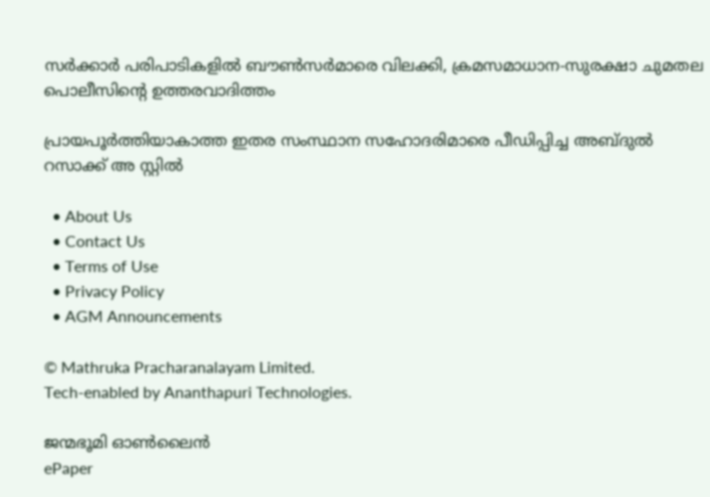സര്‍ക്കാര്‍ പരിപാടികളില്‍ ബൗണ്‍സര്‍മാരെ വിലക്കി, ക്രമസമാധാന-സുരക്ഷാ ചുമതല പൊലീസിന്റെ ഉത്തരവാദിത്തം

പ്രായപൂര്‍ത്തിയാകാത്ത ഇതര സംസ്ഥാന സഹോദരിമാരെ പീഡിപ്പിച്ച അബ്ദുല്‍ റസാക്ക് അ സ്റ്റില്‍

  • About Us
  • Contact Us
  • Terms of Use
  • Privacy Policy
  • AGM Announcements

© Mathruka Pracharanalayam Limited.
Tech-enabled by Ananthapuri Technologies.

ജന്മഭൂമി ഓണ്‍ലൈന്‍
ePaper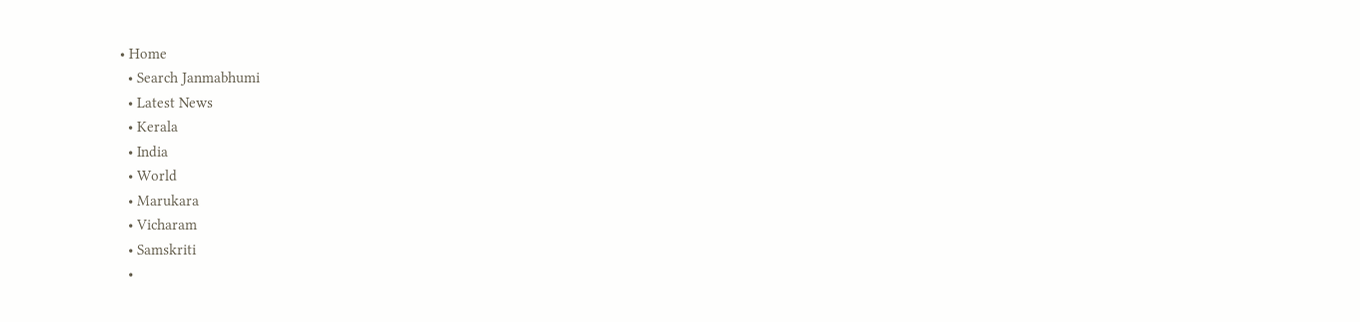• Home
  • Search Janmabhumi
  • Latest News
  • Kerala
  • India
  • World
  • Marukara
  • Vicharam
  • Samskriti
  •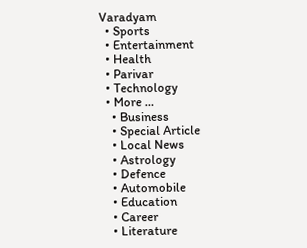Varadyam
  • Sports
  • Entertainment
  • Health
  • Parivar
  • Technology
  • More …
    • Business
    • Special Article
    • Local News
    • Astrology
    • Defence
    • Automobile
    • Education
    • Career
    • Literature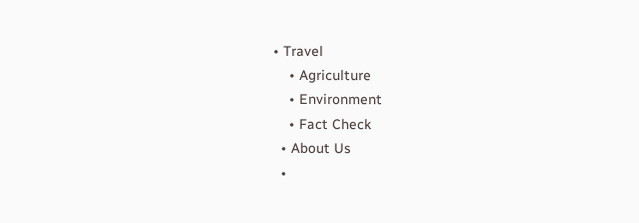• Travel
    • Agriculture
    • Environment
    • Fact Check
  • About Us
  •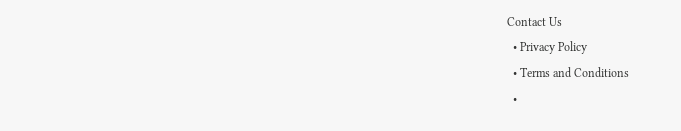Contact Us
  • Privacy Policy
  • Terms and Conditions
  •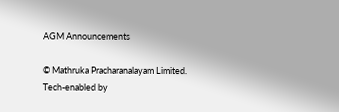AGM Announcements

© Mathruka Pracharanalayam Limited.
Tech-enabled by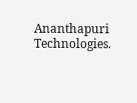Ananthapuri Technologies.